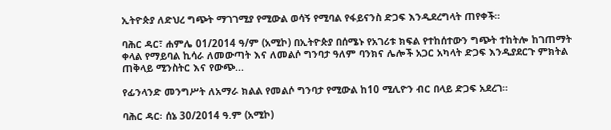ኢትዮጵያ ለድህረ ግጭት ማገገሚያ የሚውል ወሳኝ የሚባል የፋይናንስ ድጋፍ እንዲደረግላት ጠየቀች።

ባሕር ዳር፣ ሐምሌ 01/2014 ዓ/ም (አሚኮ) በኢትዮጵያ በሰሜኑ የአገሪቱ ክፍል የተከሰተውን ግጭት ተከትሎ ከገጠማት ቀላል የማይባል ኪሳራ ለመውጣት እና ለመልሶ ግንባታ ዓለም ባንክና ሌሎች አጋር አካላት ድጋፍ እንዲያደርጉ ምክትል ጠቅላይ ሚንስትር እና የውጭ...

የፊንላንድ መንግሥት ለአማራ ክልል የመልሶ ግንባታ የሚውል ከ10 ሚሊዮን ብር በላይ ድጋፍ አደረገ።

ባሕር ዳር፡ ሰኔ 30/2014 ዓ.ም (አሚኮ)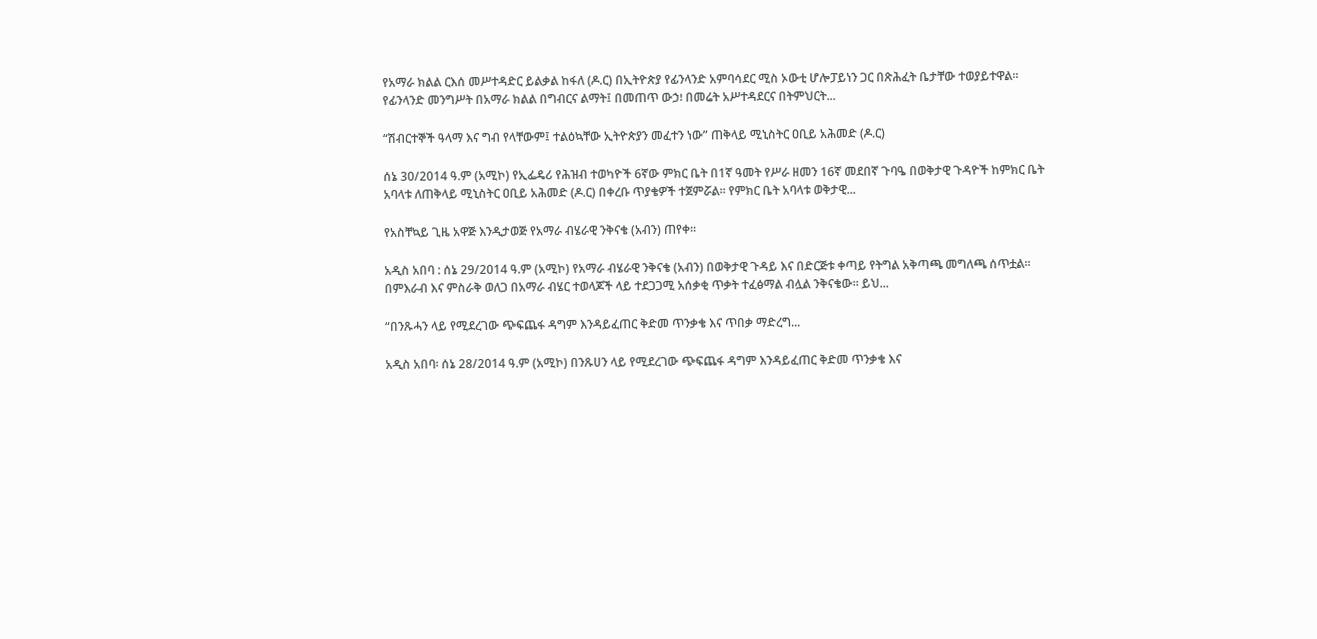የአማራ ክልል ርእሰ መሥተዳድር ይልቃል ከፋለ (ዶ.ር) በኢትዮጵያ የፊንላንድ አምባሳደር ሚስ ኦውቲ ሆሎፓይነን ጋር በጽሕፈት ቤታቸው ተወያይተዋል። የፊንላንድ መንግሥት በአማራ ክልል በግብርና ልማት፤ በመጠጥ ውኃ፧ በመሬት አሥተዳደርና በትምህርት...

“ሽብርተኞች ዓላማ እና ግብ የላቸውም፤ ተልዕኳቸው ኢትዮጵያን መፈተን ነው” ጠቅላይ ሚኒስትር ዐቢይ አሕመድ (ዶ.ር)

ሰኔ 30/2014 ዓ.ም (አሚኮ) የኢፌዴሪ የሕዝብ ተወካዮች 6ኛው ምክር ቤት በ1ኛ ዓመት የሥራ ዘመን 16ኛ መደበኛ ጉባዔ በወቅታዊ ጉዳዮች ከምክር ቤት አባላቱ ለጠቅላይ ሚኒስትር ዐቢይ አሕመድ (ዶ.ር) በቀረቡ ጥያቄዎች ተጀምሯል፡፡ የምክር ቤት አባላቱ ወቅታዊ...

የአስቸኳይ ጊዜ አዋጅ እንዲታወጅ የአማራ ብሄራዊ ንቅናቄ (አብን) ጠየቀ።

አዲስ አበባ : ሰኔ 29/2014 ዓ.ም (አሚኮ) የአማራ ብሄራዊ ንቅናቄ (አብን) በወቅታዊ ጉዳይ እና በድርጅቱ ቀጣይ የትግል አቅጣጫ መግለጫ ሰጥቷል። በምእራብ እና ምስራቅ ወለጋ በአማራ ብሄር ተወላጆች ላይ ተደጋጋሚ አሰቃቂ ጥቃት ተፈፅማል ብሏል ንቅናቄው። ይህ...

“በንጹሓን ላይ የሚደረገው ጭፍጨፋ ዳግም እንዳይፈጠር ቅድመ ጥንቃቄ እና ጥበቃ ማድረግ...

አዲስ አበባ፡ ሰኔ 28/2014 ዓ.ም (አሚኮ) በንጹሀን ላይ የሚደረገው ጭፍጨፋ ዳግም እንዳይፈጠር ቅድመ ጥንቃቄ እና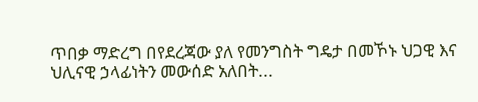ጥበቃ ማድረግ በየደረጃው ያለ የመንግስት ግዴታ በመኾኑ ህጋዊ እና ህሊናዊ ኃላፊነትን መውሰድ አለበት...